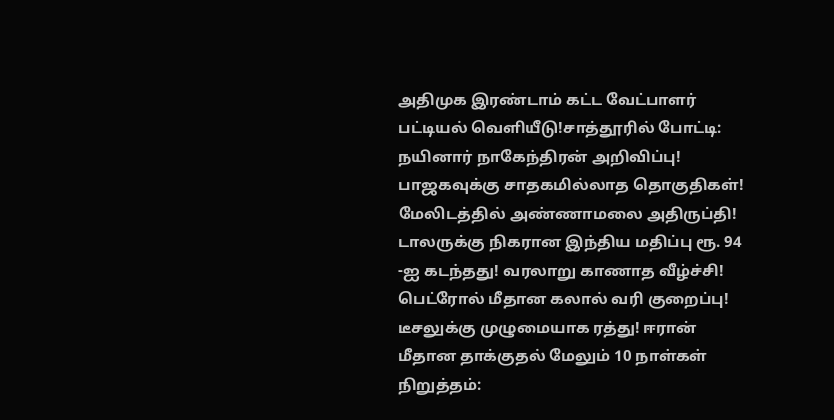அதிமுக இரண்டாம் கட்ட வேட்பாளர் பட்டியல் வெளியீடு!சாத்தூரில் போட்டி: நயினார் நாகேந்திரன் அறிவிப்பு! பாஜகவுக்கு சாதகமில்லாத தொகுதிகள்! மேலிடத்தில் அண்ணாமலை அதிருப்தி! டாலருக்கு நிகரான இந்திய மதிப்பு ரூ. 94 -ஐ கடந்தது! வரலாறு காணாத வீழ்ச்சி! பெட்ரோல் மீதான கலால் வரி குறைப்பு! டீசலுக்கு முழுமையாக ரத்து! ஈரான் மீதான தாக்குதல் மேலும் 10 நாள்கள் நிறுத்தம்: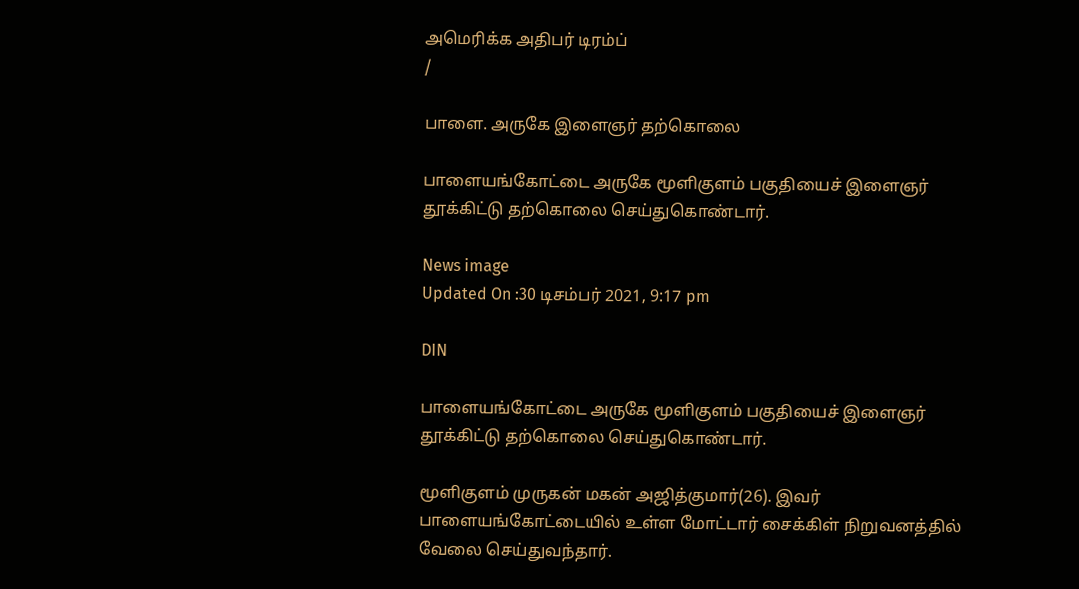அமெரிக்க அதிபர் டிரம்ப்
/

பாளை. அருகே இளைஞர் தற்கொலை

பாளையங்கோட்டை அருகே மூளிகுளம் பகுதியைச் இளைஞர் தூக்கிட்டு தற்கொலை செய்துகொண்டார்.

News image
Updated On :30 டிசம்பர் 2021, 9:17 pm

DIN

பாளையங்கோட்டை அருகே மூளிகுளம் பகுதியைச் இளைஞர் தூக்கிட்டு தற்கொலை செய்துகொண்டார்.

மூளிகுளம் முருகன் மகன் அஜித்குமார்(26). இவர் பாளையங்கோட்டையில் உள்ள மோட்டார் சைக்கிள் நிறுவனத்தில் வேலை செய்துவந்தார்.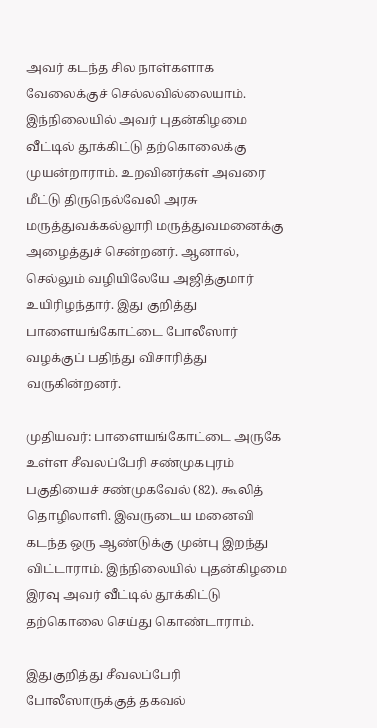அவர் கடந்த சில நாள்களாக வேலைக்குச் செல்லவில்லையாம். இந்நிலையில் அவர் புதன்கிழமை வீட்டில் தூக்கிட்டு தற்கொலைக்கு முயன்றாராம். உறவினர்கள் அவரை மீட்டு திருநெல்வேலி அரசு மருத்துவக்கல்லூரி மருத்துவமனைக்கு அழைத்துச் சென்றனர். ஆனால், செல்லும் வழியிலேயே அஜித்குமார் உயிரிழந்தார். இது குறித்து பாளையங்கோட்டை போலீஸார் வழக்குப் பதிந்து விசாரித்து வருகின்றனர்.

முதியவர்: பாளையங்கோட்டை அருகே உள்ள சீவலப்பேரி சண்முகபுரம் பகுதியைச் சண்முகவேல் (82). கூலித் தொழிலாளி. இவருடைய மனைவி கடந்த ஒரு ஆண்டுக்கு முன்பு இறந்து விட்டாராம். இந்நிலையில் புதன்கிழமை இரவு அவர் வீட்டில் தூக்கிட்டு தற்கொலை செய்து கொண்டாராம்.

இதுகுறித்து சீவலப்பேரி போலீஸாருக்குத் தகவல்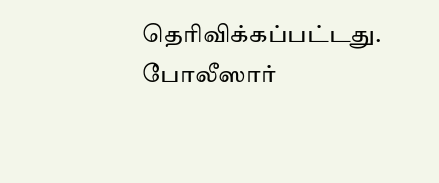தெரிவிக்கப்பட்டது. போலீஸார்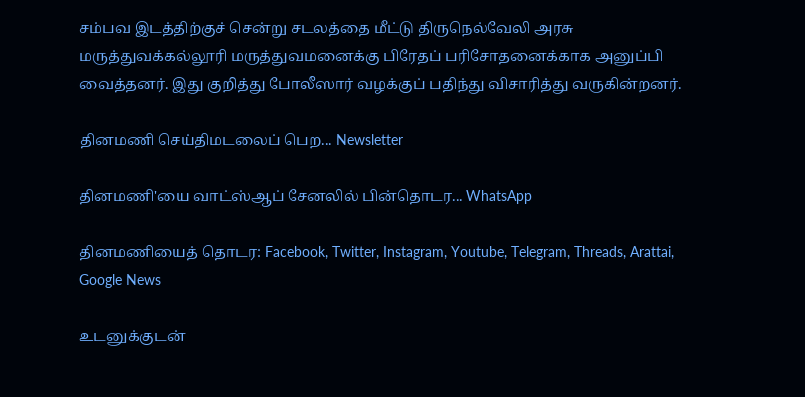சம்பவ இடத்திற்குச் சென்று சடலத்தை மீட்டு திருநெல்வேலி அரசு மருத்துவக்கல்லூரி மருத்துவமனைக்கு பிரேதப் பரிசோதனைக்காக அனுப்பி வைத்தனர். இது குறித்து போலீஸார் வழக்குப் பதிந்து விசாரித்து வருகின்றனர்.

தினமணி செய்திமடலைப் பெற... Newsletter

தினமணி'யை வாட்ஸ்ஆப் சேனலில் பின்தொடர... WhatsApp

தினமணியைத் தொடர: Facebook, Twitter, Instagram, Youtube, Telegram, Threads, Arattai, Google News

உடனுக்குடன்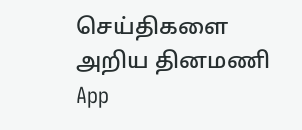செய்திகளை அறிய தினமணி App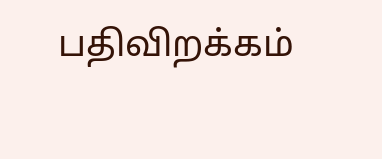பதிவிறக்கம்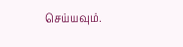செய்யவும்.